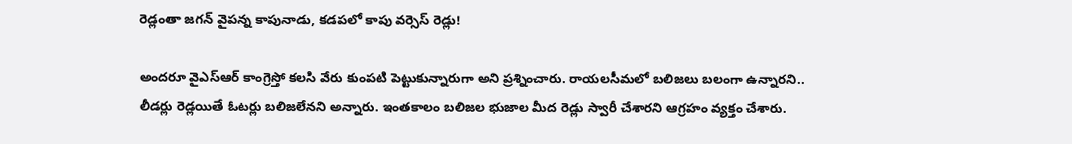రెడ్లంతా జగన్ వైపన్న కాపునాడు, కడపలో కాపు వర్సెస్ రెడ్లు!

అందరూ వైఎస్ఆర్ కాంగ్రెస్తో కలసి వేరు కుంపటి పెట్టుకున్నారుగా అని ప్రశ్నించారు. రాయలసీమలో బలిజలు బలంగా ఉన్నారని.. లీడర్లు రెడ్లయితే ఓటర్లు బలిజలేనని అన్నారు. ఇంతకాలం బలిజల భుజాల మీద రెడ్లు స్వారీ చేశారని ఆగ్రహం వ్యక్తం చేశారు.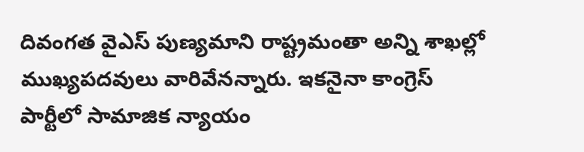దివంగత వైఎస్ పుణ్యమాని రాష్ట్రమంతా అన్ని శాఖల్లో ముఖ్యపదవులు వారివేనన్నారు. ఇకనైనా కాంగ్రెస్ పార్టీలో సామాజిక న్యాయం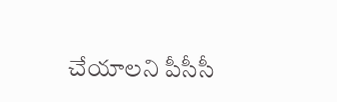చేయాలని పీసీసీ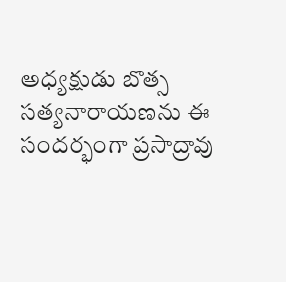అధ్యక్షుడు బొత్స సత్యనారాయణను ఈ సందర్భంగా ప్రసాద్రావు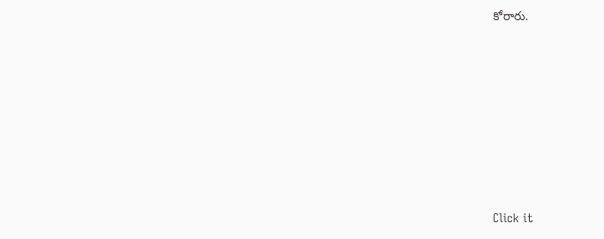కోరారు.












Click it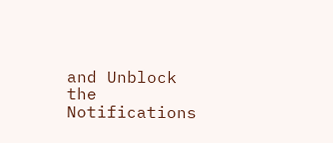and Unblock the Notifications